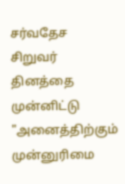சர்வதேச சிறுவர் தினத்தை முன்னிட்டு "அனைத்திற்கும் முன்னுரிமை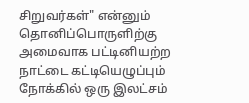சிறுவர்கள்" என்னும் தொனிப்பொருளிற்கு அமைவாக பட்டினியற்ற நாட்டை கட்டியெழுப்பும் நோக்கில் ஒரு இலட்சம்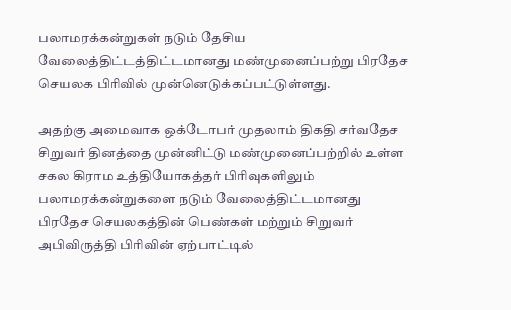பலாமரக்கன்றுகள் நடும் தேசிய வேலைத்திட்டத்திட்டமானது மண்முனைப்பற்று பிரதேச செயலக பிரிவில் முன்னெடுக்கப்பட்டுள்ளது.

அதற்கு அமைவாக ஒக்டோபர் முதலாம் திகதி சர்வதேச சிறுவர் தினத்தை முன்னிட்டு மண்முனைப்பற்றில் உள்ள சகல கிராம உத்தியோகத்தர் பிரிவுகளிலும்
பலாமரக்கன்றுகளை நடும் வேலைத்திட்டமானது பிரதேச செயலகத்தின் பெண்கள் மற்றும் சிறுவர் அபிவிருத்தி பிரிவின் ஏற்பாட்டில்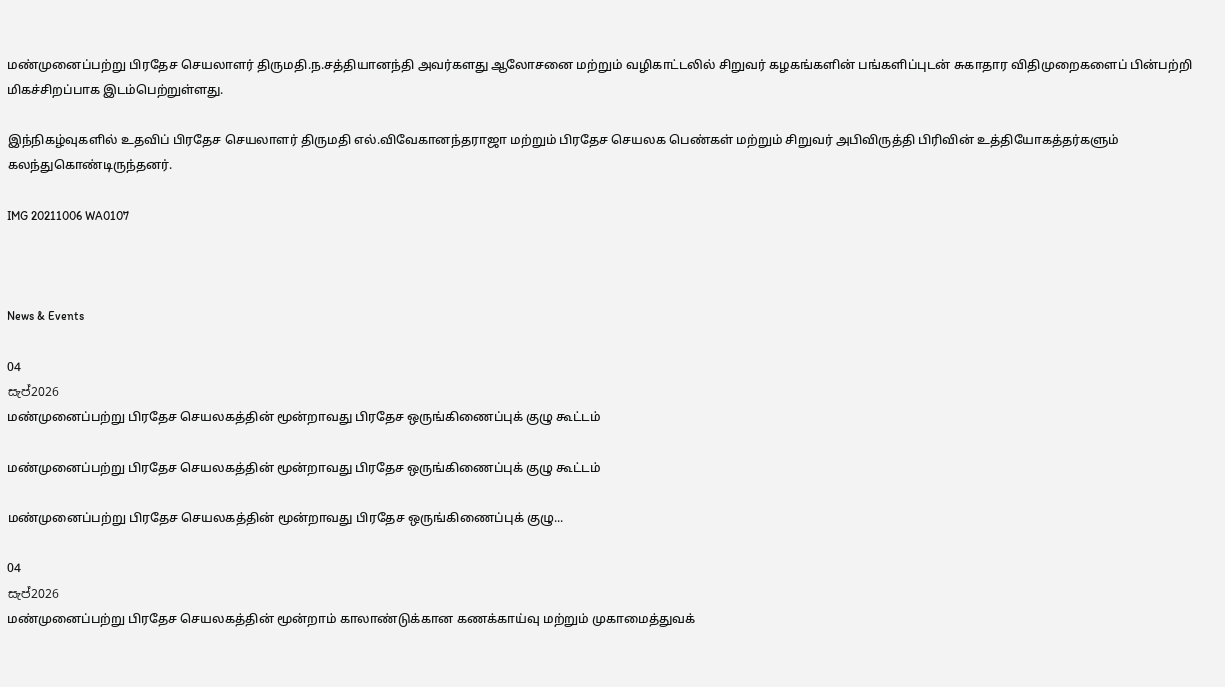மண்முனைப்பற்று பிரதேச செயலாளர் திருமதி.ந.சத்தியானந்தி அவர்களது ஆலோசனை மற்றும் வழிகாட்டலில் சிறுவர் கழகங்களின் பங்களிப்புடன் சுகாதார விதிமுறைகளைப் பின்பற்றி மிகச்சிறப்பாக இடம்பெற்றுள்ளது.

இந்நிகழ்வுகளில் உதவிப் பிரதேச செயலாளர் திருமதி எல்.விவேகானந்தராஜா மற்றும் பிரதேச செயலக பெண்கள் மற்றும் சிறுவர் அபிவிருத்தி பிரிவின் உத்தியோகத்தர்களும் கலந்துகொண்டிருந்தனர்.

IMG 20211006 WA0107



News & Events

04
සැප්2026
மண்முனைப்பற்று பிரதேச செயலகத்தின் மூன்றாவது பிரதேச ஒருங்கிணைப்புக் குழு கூட்டம்

மண்முனைப்பற்று பிரதேச செயலகத்தின் மூன்றாவது பிரதேச ஒருங்கிணைப்புக் குழு கூட்டம்

மண்முனைப்பற்று பிரதேச செயலகத்தின் மூன்றாவது பிரதேச ஒருங்கிணைப்புக் குழு...

04
සැප්2026
மண்முனைப்பற்று பிரதேச செயலகத்தின் மூன்றாம் காலாண்டுக்கான கணக்காய்வு மற்றும் முகாமைத்துவக்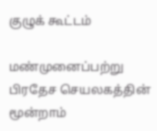குழுக் கூட்டம்

மண்முனைப்பற்று பிரதேச செயலகத்தின் மூன்றாம்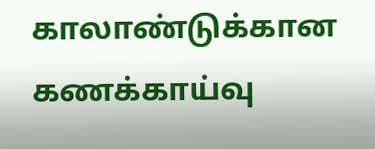காலாண்டுக்கான கணக்காய்வு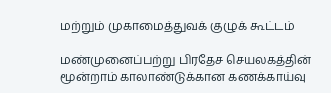மற்றும் முகாமைத்துவக் குழுக் கூட்டம்

மண்முனைப்பற்று பிரதேச செயலகத்தின் மூன்றாம் காலாண்டுக்கான கணக்காய்வு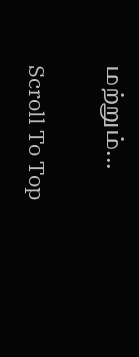மற்றும்...

Scroll To Top